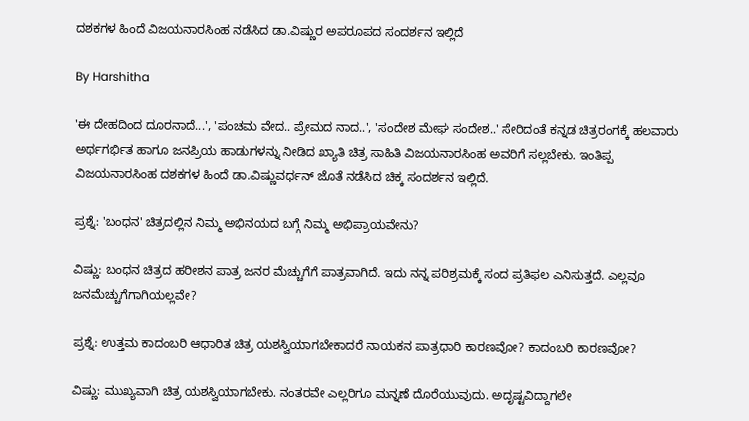ದಶಕಗಳ ಹಿಂದೆ ವಿಜಯನಾರಸಿಂಹ ನಡೆಸಿದ ಡಾ.ವಿಷ್ಣುರ ಅಪರೂಪದ ಸಂದರ್ಶನ ಇಲ್ಲಿದೆ

By Harshitha

'ಈ ದೇಹದಿಂದ ದೂರನಾದೆ...', 'ಪಂಚಮ ವೇದ.. ಪ್ರೇಮದ ನಾದ..', 'ಸಂದೇಶ ಮೇಘ ಸಂದೇಶ..' ಸೇರಿದಂತೆ ಕನ್ನಡ ಚಿತ್ರರಂಗಕ್ಕೆ ಹಲವಾರು ಅರ್ಥಗರ್ಭಿತ ಹಾಗೂ ಜನಪ್ರಿಯ ಹಾಡುಗಳನ್ನು ನೀಡಿದ ಖ್ಯಾತಿ ಚಿತ್ರ ಸಾಹಿತಿ ವಿಜಯನಾರಸಿಂಹ ಅವರಿಗೆ ಸಲ್ಲಬೇಕು. ಇಂತಿಪ್ಪ ವಿಜಯನಾರಸಿಂಹ ದಶಕಗಳ ಹಿಂದೆ ಡಾ.ವಿಷ್ಣುವರ್ಧನ್ ಜೊತೆ ನಡೆಸಿದ ಚಿಕ್ಕ ಸಂದರ್ಶನ ಇಲ್ಲಿದೆ.

ಪ್ರಶ್ನೆ: 'ಬಂಧನ' ಚಿತ್ರದಲ್ಲಿನ ನಿಮ್ಮ ಅಭಿನಯದ ಬಗ್ಗೆ ನಿಮ್ಮ ಅಭಿಪ್ರಾಯವೇನು?

ವಿಷ್ಣು: ಬಂಧನ ಚಿತ್ರದ ಹರೀಶನ ಪಾತ್ರ ಜನರ ಮೆಚ್ಚುಗೆಗೆ ಪಾತ್ರವಾಗಿದೆ. ಇದು ನನ್ನ ಪರಿಶ್ರಮಕ್ಕೆ ಸಂದ ಪ್ರತಿಫಲ ಎನಿಸುತ್ತದೆ. ಎಲ್ಲವೂ ಜನಮೆಚ್ಚುಗೆಗಾಗಿಯಲ್ಲವೇ?

ಪ್ರಶ್ನೆ: ಉತ್ತಮ ಕಾದಂಬರಿ ಆಧಾರಿತ ಚಿತ್ರ ಯಶಸ್ವಿಯಾಗಬೇಕಾದರೆ ನಾಯಕನ ಪಾತ್ರಧಾರಿ ಕಾರಣವೋ? ಕಾದಂಬರಿ ಕಾರಣವೋ?

ವಿಷ್ಣು: ಮುಖ್ಯವಾಗಿ ಚಿತ್ರ ಯಶಸ್ವಿಯಾಗಬೇಕು. ನಂತರವೇ ಎಲ್ಲರಿಗೂ ಮನ್ನಣೆ ದೊರೆಯುವುದು. ಅದೃಷ್ಟವಿದ್ದಾಗಲೇ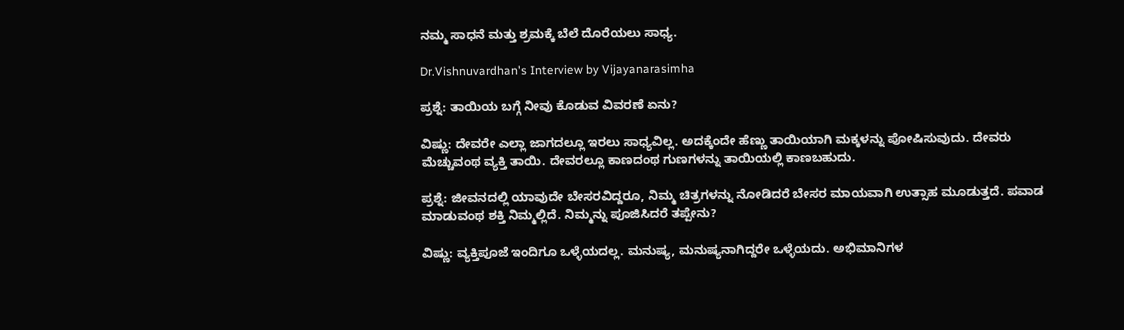ನಮ್ಮ ಸಾಧನೆ ಮತ್ತು ಶ್ರಮಕ್ಕೆ ಬೆಲೆ ದೊರೆಯಲು ಸಾಧ್ಯ.

Dr.Vishnuvardhan's Interview by Vijayanarasimha

ಪ್ರಶ್ನೆ: ತಾಯಿಯ ಬಗ್ಗೆ ನೀವು ಕೊಡುವ ವಿವರಣೆ ಏನು?

ವಿಷ್ಣು: ದೇವರೇ ಎಲ್ಲಾ ಜಾಗದಲ್ಲೂ ಇರಲು ಸಾಧ್ಯವಿಲ್ಲ. ಅದಕ್ಕೆಂದೇ ಹೆಣ್ಣು ತಾಯಿಯಾಗಿ ಮಕ್ಕಳನ್ನು ಪೋಷಿಸುವುದು. ದೇವರು ಮೆಚ್ಚುವಂಥ ವ್ಯಕ್ತಿ ತಾಯಿ. ದೇವರಲ್ಲೂ ಕಾಣದಂಥ ಗುಣಗಳನ್ನು ತಾಯಿಯಲ್ಲಿ ಕಾಣಬಹುದು.

ಪ್ರಶ್ನೆ: ಜೀವನದಲ್ಲಿ ಯಾವುದೇ ಬೇಸರವಿದ್ದರೂ, ನಿಮ್ಮ ಚಿತ್ರಗಳನ್ನು ನೋಡಿದರೆ ಬೇಸರ ಮಾಯವಾಗಿ ಉತ್ಸಾಹ ಮೂಡುತ್ತದೆ. ಪವಾಡ ಮಾಡುವಂಥ ಶಕ್ತಿ ನಿಮ್ಮಲ್ಲಿದೆ. ನಿಮ್ಮನ್ನು ಪೂಜಿಸಿದರೆ ತಪ್ಪೇನು?

ವಿಷ್ಣು: ವ್ಯಕ್ತಿಪೂಜೆ ಇಂದಿಗೂ ಒಳ್ಳೆಯದಲ್ಲ. ಮನುಷ್ಯ, ಮನುಷ್ಯನಾಗಿದ್ದರೇ ಒಳ್ಳೆಯದು. ಅಭಿಮಾನಿಗಳ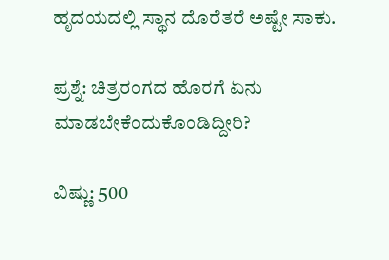ಹೃದಯದಲ್ಲಿ ಸ್ಥಾನ ದೊರೆತರೆ ಅಷ್ಟೇ ಸಾಕು.

ಪ್ರಶ್ನೆ: ಚಿತ್ರರಂಗದ ಹೊರಗೆ ಏನು ಮಾಡಬೇಕೆಂದುಕೊಂಡಿದ್ದೀರಿ?

ವಿಷ್ಣು: 500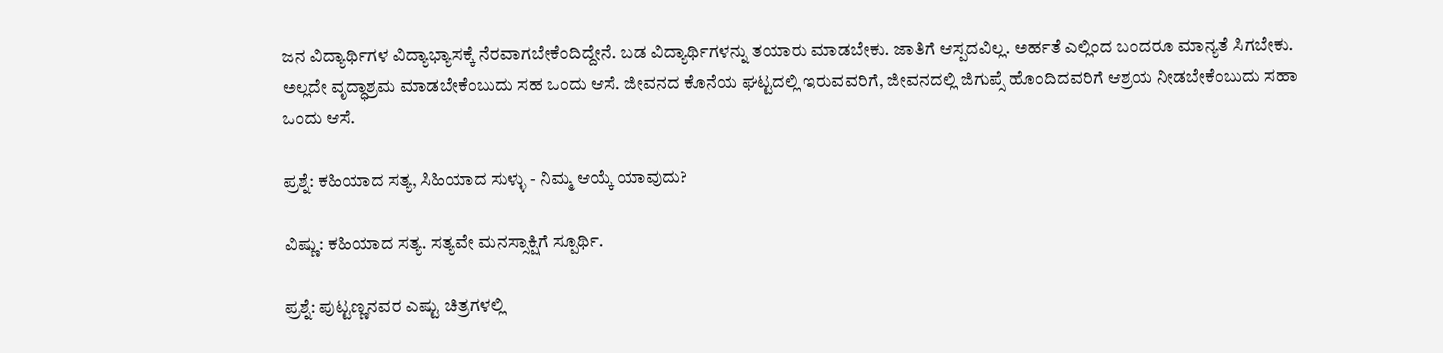ಜನ ವಿದ್ಯಾರ್ಥಿಗಳ ವಿದ್ಯಾಭ್ಯಾಸಕ್ಕೆ ನೆರವಾಗಬೇಕೆಂದಿದ್ದೇನೆ. ಬಡ ವಿದ್ಯಾರ್ಥಿಗಳನ್ನು ತಯಾರು ಮಾಡಬೇಕು. ಜಾತಿಗೆ ಆಸ್ಪದವಿಲ್ಲ. ಅರ್ಹತೆ ಎಲ್ಲಿಂದ ಬಂದರೂ ಮಾನ್ಯತೆ ಸಿಗಬೇಕು. ಅಲ್ಲದೇ ವೃದ್ಧಾಶ್ರಮ ಮಾಡಬೇಕೆಂಬುದು ಸಹ ಒಂದು ಆಸೆ. ಜೀವನದ ಕೊನೆಯ ಘಟ್ಟದಲ್ಲಿ ಇರುವವರಿಗೆ, ಜೀವನದಲ್ಲಿ ಜಿಗುಪ್ಸೆ ಹೊಂದಿದವರಿಗೆ ಆಶ್ರಯ ನೀಡಬೇಕೆಂಬುದು ಸಹಾ ಒಂದು ಆಸೆ.

ಪ್ರಶ್ನೆ: ಕಹಿಯಾದ ಸತ್ಯ, ಸಿಹಿಯಾದ ಸುಳ್ಳು - ನಿಮ್ಮ ಆಯ್ಕೆ ಯಾವುದು?

ವಿಷ್ಣು: ಕಹಿಯಾದ ಸತ್ಯ. ಸತ್ಯವೇ ಮನಸ್ಸಾಕ್ಷಿಗೆ ಸ್ಪೂರ್ಥಿ.

ಪ್ರಶ್ನೆ: ಪುಟ್ಟಣ್ಣನವರ ಎಷ್ಟು ಚಿತ್ರಗಳಲ್ಲಿ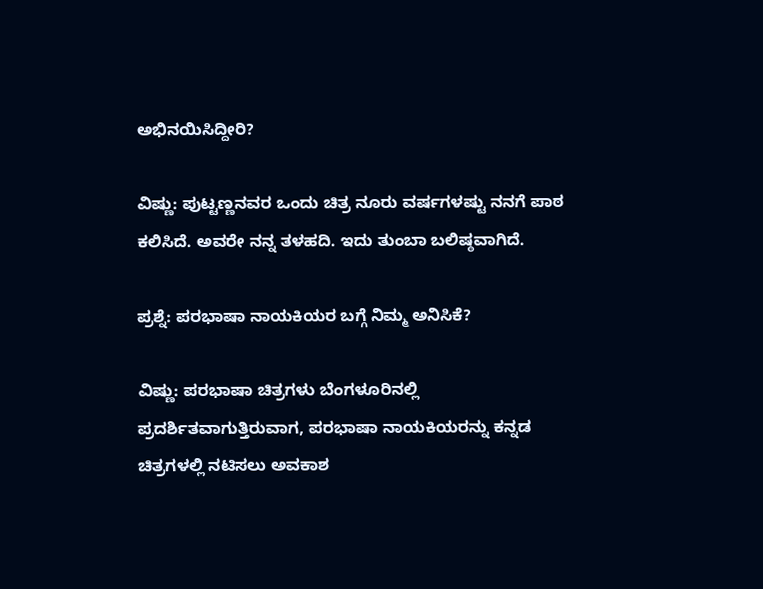ಅಭಿನಯಿಸಿದ್ದೀರಿ?

ವಿಷ್ಣು: ಪುಟ್ಟಣ್ಣನವರ ಒಂದು ಚಿತ್ರ ನೂರು ವರ್ಷಗಳಷ್ಟು ನನಗೆ ಪಾಠ ಕಲಿಸಿದೆ. ಅವರೇ ನನ್ನ ತಳಹದಿ. ಇದು ತುಂಬಾ ಬಲಿಷ್ಠವಾಗಿದೆ.

ಪ್ರಶ್ನೆ: ಪರಭಾಷಾ ನಾಯಕಿಯರ ಬಗ್ಗೆ ನಿಮ್ಮ ಅನಿಸಿಕೆ?

ವಿಷ್ಣು: ಪರಭಾಷಾ ಚಿತ್ರಗಳು ಬೆಂಗಳೂರಿನಲ್ಲಿ ಪ್ರದರ್ಶಿತವಾಗುತ್ತಿರುವಾಗ, ಪರಭಾಷಾ ನಾಯಕಿಯರನ್ನು ಕನ್ನಡ ಚಿತ್ರಗಳಲ್ಲಿ ನಟಿಸಲು ಅವಕಾಶ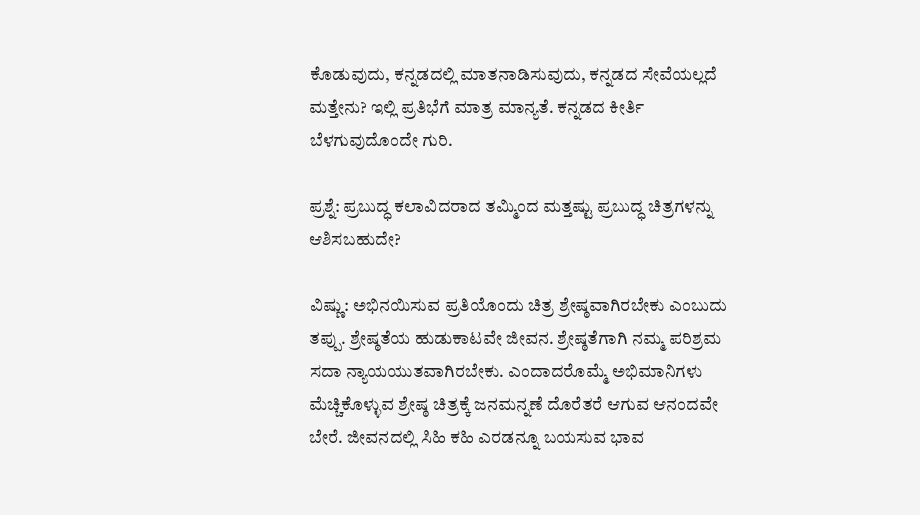ಕೊಡುವುದು, ಕನ್ನಡದಲ್ಲಿ ಮಾತನಾಡಿಸುವುದು, ಕನ್ನಡದ ಸೇವೆಯಲ್ಲದೆ ಮತ್ತೇನು? ಇಲ್ಲಿ ಪ್ರತಿಭೆಗೆ ಮಾತ್ರ ಮಾನ್ಯತೆ. ಕನ್ನಡದ ಕೀರ್ತಿ ಬೆಳಗುವುದೊಂದೇ ಗುರಿ.

ಪ್ರಶ್ನೆ: ಪ್ರಬುದ್ಧ ಕಲಾವಿದರಾದ ತಮ್ಮಿಂದ ಮತ್ತಷ್ಟು ಪ್ರಬುದ್ಧ ಚಿತ್ರಗಳನ್ನು ಆಶಿಸಬಹುದೇ?

ವಿಷ್ಣು: ಅಭಿನಯಿಸುವ ಪ್ರತಿಯೊಂದು ಚಿತ್ರ ಶ್ರೇಷ್ಠವಾಗಿರಬೇಕು ಎಂಬುದು ತಪ್ಪು. ಶ್ರೇಷ್ಠತೆಯ ಹುಡುಕಾಟವೇ ಜೀವನ. ಶ್ರೇಷ್ಠತೆಗಾಗಿ ನಮ್ಮ ಪರಿಶ್ರಮ ಸದಾ ನ್ಯಾಯಯುತವಾಗಿರಬೇಕು. ಎಂದಾದರೊಮ್ಮೆ ಅಭಿಮಾನಿಗಳು ಮೆಚ್ಚಿಕೊಳ್ಳುವ ಶ್ರೇಷ್ಠ ಚಿತ್ರಕ್ಕೆ ಜನಮನ್ನಣೆ ದೊರೆತರೆ ಆಗುವ ಆನಂದವೇ ಬೇರೆ. ಜೀವನದಲ್ಲಿ ಸಿಹಿ ಕಹಿ ಎರಡನ್ನೂ ಬಯಸುವ ಭಾವ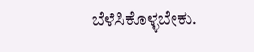ಬೆಳೆಸಿಕೊಳ್ಳಬೇಕು.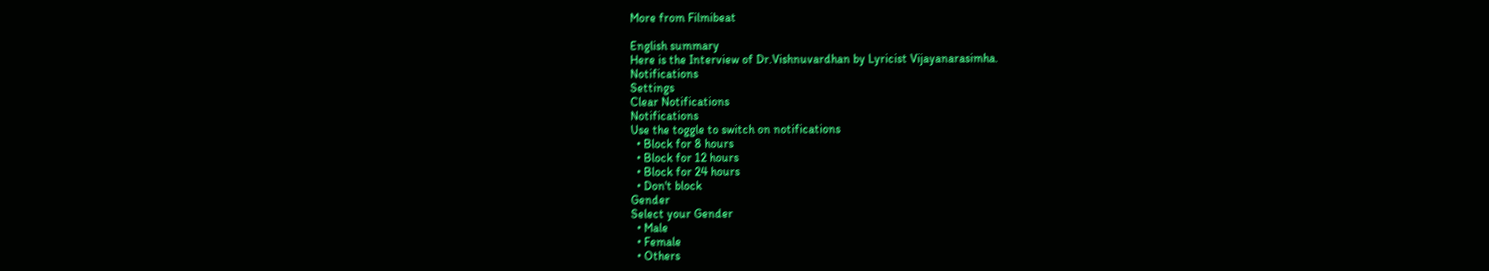More from Filmibeat

English summary
Here is the Interview of Dr.Vishnuvardhan by Lyricist Vijayanarasimha.
Notifications
Settings
Clear Notifications
Notifications
Use the toggle to switch on notifications
  • Block for 8 hours
  • Block for 12 hours
  • Block for 24 hours
  • Don't block
Gender
Select your Gender
  • Male
  • Female
  • Others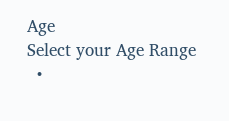Age
Select your Age Range
  •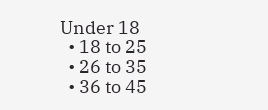Under 18
  • 18 to 25
  • 26 to 35
  • 36 to 45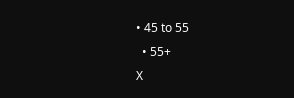• 45 to 55
  • 55+
X